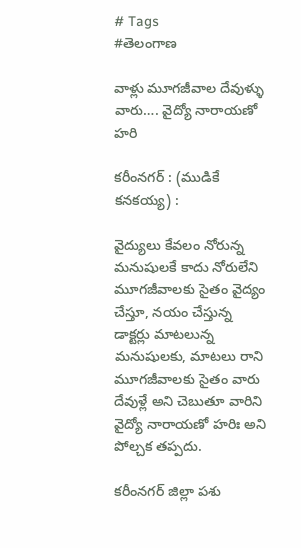# Tags
#తెలంగాణ

వాళ్లు మూగజీవాల దేవుళ్ళు వారు…. వైద్యో నారాయణో హరి

కరీంనగర్ : (ముడికే కనకయ్య) :

వైద్యులు కేవలం నోరున్న మనుషులకే కాదు నోరులేని మూగజీవాలకు సైతం వైద్యం చేస్తూ, నయం చేస్తున్న డాక్టర్లు మాటలున్న మనుషులకు, మాటలు రాని మూగజీవాలకు సైతం వారు దేవుళ్లే అని చెబుతూ వారిని వైద్యో నారాయణో హరిః అని పోల్చక తప్పదు.

కరీంనగర్ జిల్లా పశు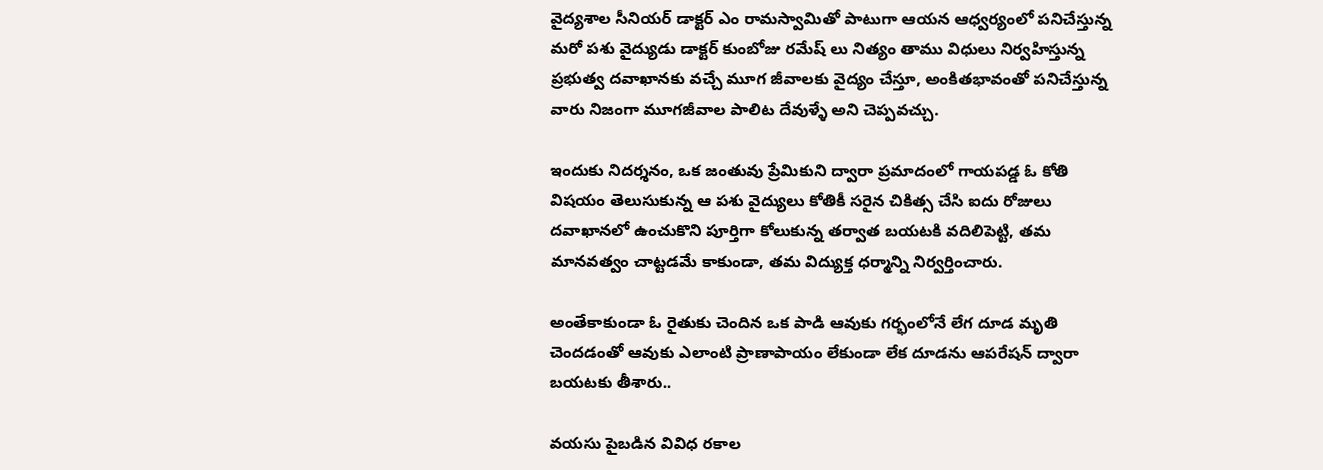వైద్యశాల సీనియర్ డాక్టర్ ఎం రామస్వామితో పాటుగా ఆయన ఆధ్వర్యంలో పనిచేస్తున్న మరో పశు వైద్యుడు డాక్టర్ కుంబోజు రమేష్ లు నిత్యం తాము విధులు నిర్వహిస్తున్న ప్రభుత్వ దవాఖానకు వచ్చే మూగ జీవాలకు వైద్యం చేస్తూ, అంకితభావంతో పనిచేస్తున్న వారు నిజంగా మూగజీవాల పాలిట దేవుళ్ళే అని చెప్పవచ్చు.

ఇందుకు నిదర్శనం, ఒక జంతువు ప్రేమికుని ద్వారా ప్రమాదంలో గాయపడ్డ ఓ కోతి విషయం తెలుసుకున్న ఆ పశు వైద్యులు కోతికీ సరైన చికిత్స చేసి ఐదు రోజులు దవాఖానలో ఉంచుకొని పూర్తిగా కోలుకున్న తర్వాత బయటకి వదిలిపెట్టి, తమ మానవత్వం చాట్టడమే కాకుండా, తమ విద్యుక్త ధర్మాన్ని నిర్వర్తించారు.

అంతేకాకుండా ఓ రైతుకు చెందిన ఒక పాడి ఆవుకు గర్భంలోనే లేగ దూడ మృతి చెందడంతో ఆవుకు ఎలాంటి ప్రాణాపాయం లేకుండా లేక దూడను ఆపరేషన్ ద్వారా బయటకు తీశారు..

వయసు పైబడిన వివిధ రకాల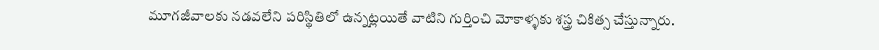మూగజీవాలకు నడవలేని పరిస్థితిలో ఉన్నట్లయితే వాటిని గుర్తించి మోకాళ్ళకు శస్త్ర చికిత్స చేస్తున్నారు.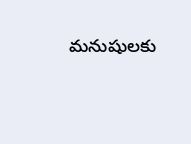మనుషులకు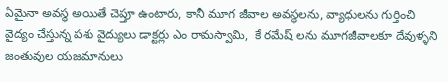ఏమైనా అవస్థ అయితే చెప్తూ ఉంటారు, కానీ మూగ జీవాల అవస్థలను, వ్యాధులను గుర్తించి వైద్యం చేస్తున్న పశు వైద్యులు డాక్టర్లు ఎం రామస్వామి,  కే రమేష్ లను మూగజీవాలకూ దేవుళ్ళని జంతువుల యజమానులు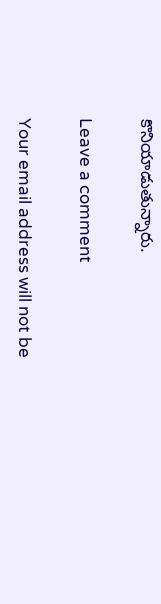కొనియాడుతున్నారు.

Leave a comment

Your email address will not be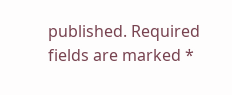published. Required fields are marked *